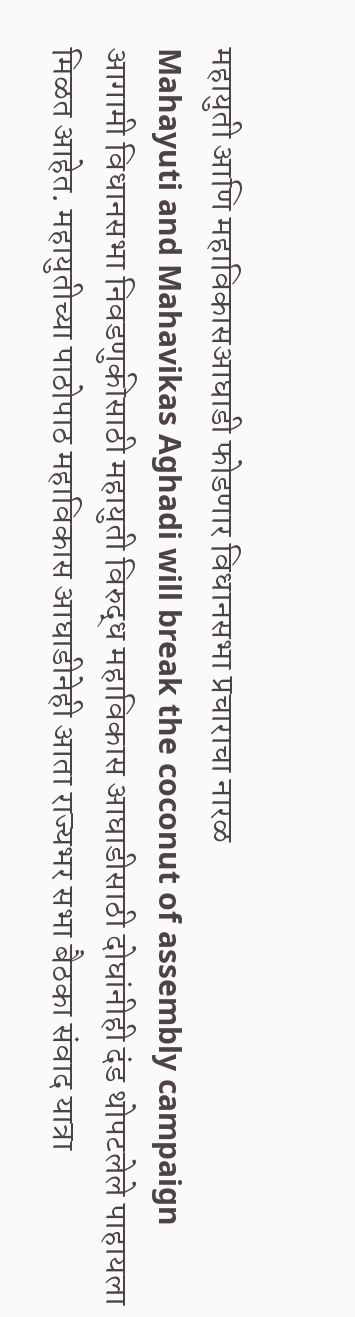महायुती आणि महाविकासआघाडी फोडणार विधानसभा प्रचाराचा नारळ
Mahayuti and Mahavikas Aghadi will break the coconut of assembly campaign
आगामी विधानसभा निवडणुकीसाठी महायुती विरुद्ध महाविकास आघाडीसाठी दोघांनीही दंड थोपटलेले पाहायला मिळत आहेत. महायुतीच्या पाठोपाठ महाविकास आघाडीनेही आता राज्यभर सभा बैठका संवाद यात्रा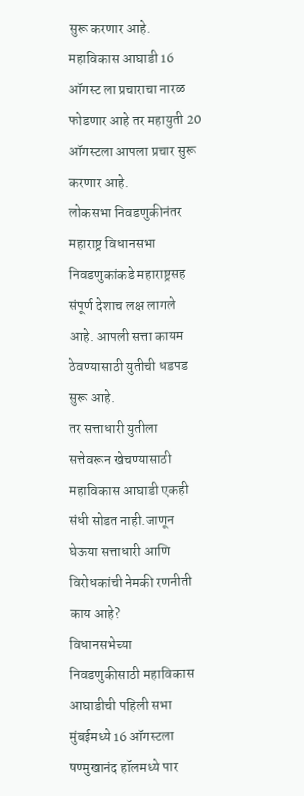सुरू करणार आहे.
महाविकास आघाडी 16 ऑगस्ट ला प्रचाराचा नारळ फोडणार आहे तर महायुती 20 ऑगस्टला आपला प्रचार सुरू करणार आहे.
लोकसभा निवडणुकीनंतर महाराष्ट्र विधानसभा निवडणुकांकडे महाराष्ट्रसह संपूर्ण देशाच लक्ष लागले आहे. आपली सत्ता कायम ठेवण्यासाठी युतीची धडपड सुरू आहे.
तर सत्ताधारी युतीला सत्तेवरून खेचण्यासाठी महाविकास आघाडी एकही संधी सोडत नाही.जाणून घेऊया सत्ताधारी आणि विरोधकांची नेमकी रणनीती काय आहे?
विधानसभेच्या निवडणुकीसाठी महाविकास आघाडीची पहिली सभा मुंबईमध्ये 16 ऑगस्टला षण्मुखानंद हॉलमध्ये पार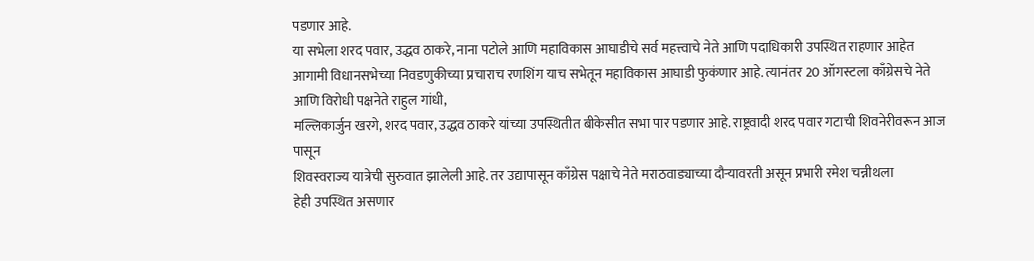पडणार आहे.
या सभेला शरद पवार, उद्धव ठाकरे, नाना पटोले आणि महाविकास आघाडीचे सर्व महत्त्वाचे नेते आणि पदाधिकारी उपस्थित राहणार आहेत
आगामी विधानसभेच्या निवडणुकीच्या प्रचाराच रणशिंग याच सभेतून महाविकास आघाडी फुकंणार आहे. त्यानंतर 20 ऑगस्टला काँग्रेसचे नेते आणि विरोधी पक्षनेते राहुल गांधी,
मल्लिकार्जुन खरगे, शरद पवार, उद्धव ठाकरे यांच्या उपस्थितीत बीकेसीत सभा पार पडणार आहे. राष्ट्रवादी शरद पवार गटाची शिवनेरीवरून आज पासून
शिवस्वराज्य यात्रेची सुरुवात झालेली आहे. तर उद्यापासून काँग्रेस पक्षाचे नेते मराठवाड्याच्या दौऱ्यावरती असून प्रभारी रमेश चन्नीथला
हेही उपस्थित असणार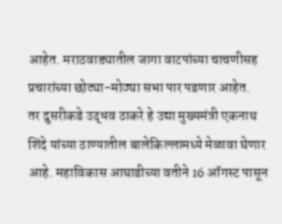आहेत. मराठवाड्यातील जागा वाटपांच्या चाचणीसह प्रचारांच्या छोट्या-मोठ्या सभा पार पडणार आहेत.
तर दुसरीकडे उद्धव ठाकरे हे उद्या मुख्यमंत्री एकनाथ शिंदे यांच्या ठाण्यातील बालेकिल्लामध्ये मेळावा घेणार आहे. महाविकास आघाडीच्या वतीने 16 ऑगस्ट पासून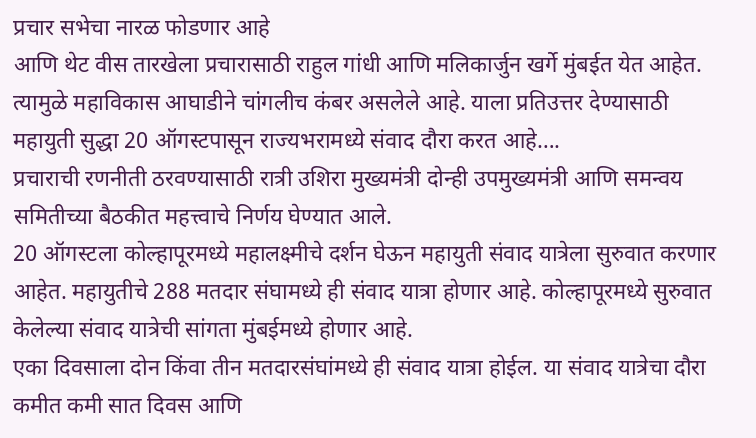प्रचार सभेचा नारळ फोडणार आहे
आणि थेट वीस तारखेला प्रचारासाठी राहुल गांधी आणि मलिकार्जुन खर्गे मुंबईत येत आहेत. त्यामुळे महाविकास आघाडीने चांगलीच कंबर असलेले आहे. याला प्रतिउत्तर देण्यासाठी महायुती सुद्धा 20 ऑगस्टपासून राज्यभरामध्ये संवाद दौरा करत आहे….
प्रचाराची रणनीती ठरवण्यासाठी रात्री उशिरा मुख्यमंत्री दोन्ही उपमुख्यमंत्री आणि समन्वय समितीच्या बैठकीत महत्त्वाचे निर्णय घेण्यात आले.
20 ऑगस्टला कोल्हापूरमध्ये महालक्ष्मीचे दर्शन घेऊन महायुती संवाद यात्रेला सुरुवात करणार आहेत. महायुतीचे 288 मतदार संघामध्ये ही संवाद यात्रा होणार आहे. कोल्हापूरमध्ये सुरुवात केलेल्या संवाद यात्रेची सांगता मुंबईमध्ये होणार आहे.
एका दिवसाला दोन किंवा तीन मतदारसंघांमध्ये ही संवाद यात्रा होईल. या संवाद यात्रेचा दौरा कमीत कमी सात दिवस आणि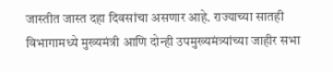जास्तीत जास्त दहा दिवसांचा असणार आहे. राज्याच्या सातही विभागामध्ये मुख्यमंत्री आणि दोन्ही उपमुख्यमंत्र्यांच्या जाहीर सभा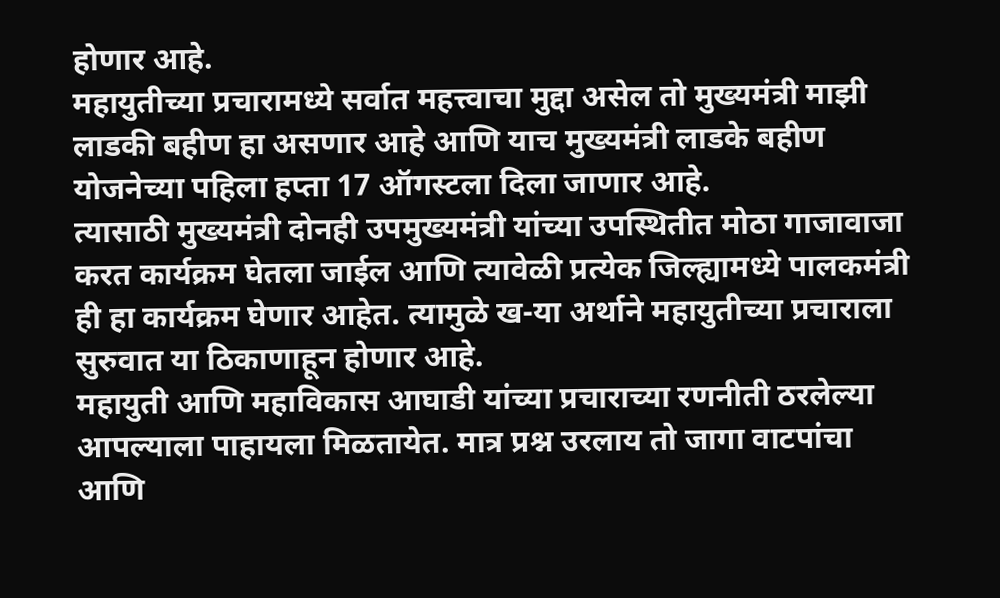होणार आहे.
महायुतीच्या प्रचारामध्ये सर्वात महत्त्वाचा मुद्दा असेल तो मुख्यमंत्री माझी लाडकी बहीण हा असणार आहे आणि याच मुख्यमंत्री लाडके बहीण योजनेच्या पहिला हप्ता 17 ऑगस्टला दिला जाणार आहे.
त्यासाठी मुख्यमंत्री दोनही उपमुख्यमंत्री यांच्या उपस्थितीत मोठा गाजावाजा करत कार्यक्रम घेतला जाईल आणि त्यावेळी प्रत्येक जिल्ह्यामध्ये पालकमंत्री ही हा कार्यक्रम घेणार आहेत. त्यामुळे ख-या अर्थाने महायुतीच्या प्रचाराला सुरुवात या ठिकाणाहून होणार आहे.
महायुती आणि महाविकास आघाडी यांच्या प्रचाराच्या रणनीती ठरलेल्या आपल्याला पाहायला मिळतायेत. मात्र प्रश्न उरलाय तो जागा वाटपांचा आणि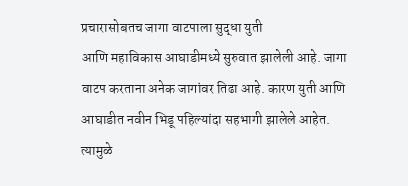प्रचारासोबतच जागा वाटपाला सुद्धा युती
आणि महाविकास आघाडीमध्ये सुरुवात झालेली आहे. जागा वाटप करताना अनेक जागांवर तिढा आहे. कारण युती आणि आघाडीत नवीन भिडू पहिल्यांदा सहभागी झालेले आहेत.
त्यामुळे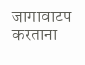जागावाटप करताना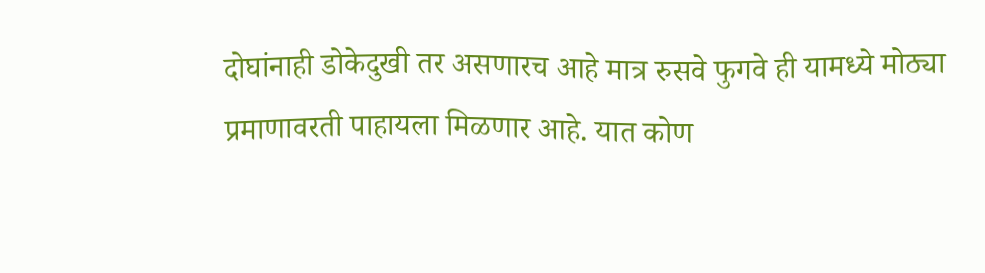दोघांनाही डोकेदुखी तर असणारच आहे मात्र रुसवे फुगवे ही यामध्ये मोठ्या प्रमाणावरती पाहायला मिळणार आहे. यात कोण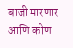बाजी मारणार आणि कोण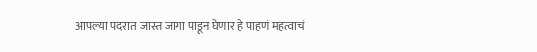आपल्या पदरात जास्त जागा पाडून घेणार हे पाहणं महत्वाचं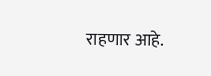राहणार आहे.